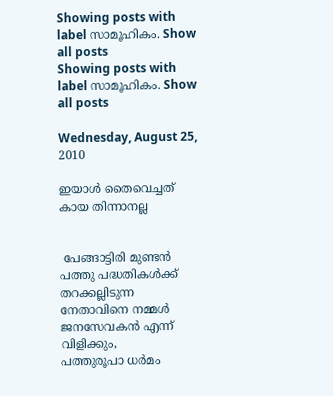Showing posts with label സാമൂഹികം. Show all posts
Showing posts with label സാമൂഹികം. Show all posts

Wednesday, August 25, 2010

ഇയാള്‍ തൈവെച്ചത് കായ തിന്നാനല്ല


 പേങ്ങാട്ടിരി മുണ്ടന്‍
പത്തു പദ്ധതികള്‍ക്ക് തറക്കല്ലിടുന്ന നേതാവിനെ നമ്മള്‍ ജനസേവകന്‍ എന്ന് വിളിക്കും,
പത്തുരൂപാ ധര്‍മം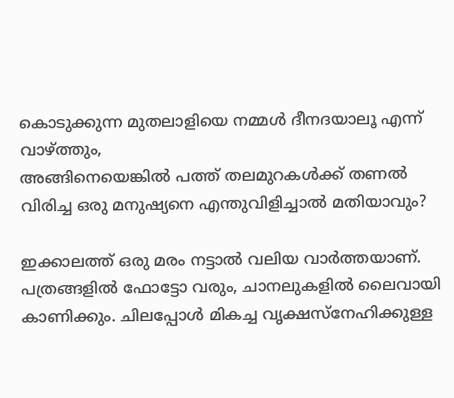കൊടുക്കുന്ന മുതലാളിയെ നമ്മള്‍ ദീനദയാലൂ എന്ന് വാഴ്ത്തും,
അങ്ങിനെയെങ്കില്‍ പത്ത് തലമുറകള്‍ക്ക് തണല്‍ വിരിച്ച ഒരു മനുഷ്യനെ എന്തുവിളിച്ചാല്‍ മതിയാവും?

ഇക്കാലത്ത് ഒരു മരം നട്ടാല്‍ വലിയ വാര്‍ത്തയാണ്. പത്രങ്ങളില്‍ ഫോട്ടോ വരും, ചാനലുകളില്‍ ലൈവായി കാണിക്കും. ചിലപ്പോള്‍ മികച്ച വൃക്ഷസ്നേഹിക്കുള്ള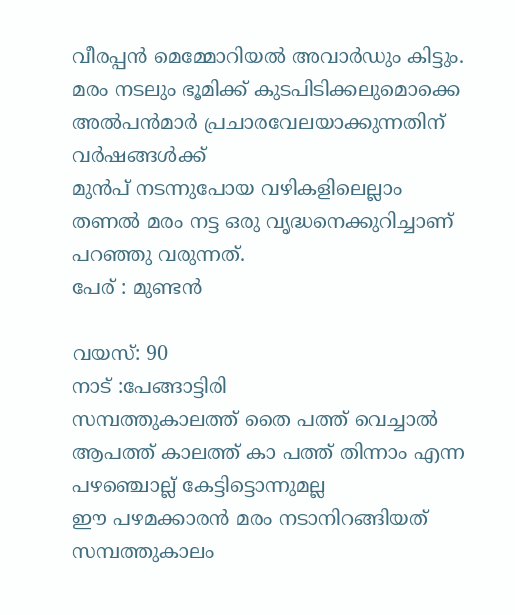വീരപ്പന്‍ മെമ്മോറിയല്‍ അവാര്‍ഡും കിട്ടും.
മരം നടലും ഭൂമിക്ക് കുടപിടിക്കലുമൊക്കെ അല്‍പന്‍മാര്‍ പ്രചാരവേലയാക്കുന്നതിന് വര്‍ഷങ്ങള്‍ക്ക്
മുന്‍പ് നടന്നുപോയ വഴികളിലെല്ലാം
തണല്‍ മരം നട്ട ഒരു വൃദ്ധനെക്കുറിച്ചാണ് പറഞ്ഞു വരുന്നത്.
പേര് : മുണ്ടന്‍

വയസ്: 90
നാട് :പേങ്ങാട്ടിരി
സമ്പത്തുകാലത്ത് തൈ പത്ത് വെച്ചാല്‍ ആപത്ത് കാലത്ത് കാ പത്ത് തിന്നാം എന്ന പഴഞ്ചൊല്ല് കേട്ടിട്ടൊന്നുമല്ല
ഈ പഴമക്കാരന്‍ മരം നടാനിറങ്ങിയത്
സമ്പത്തുകാലം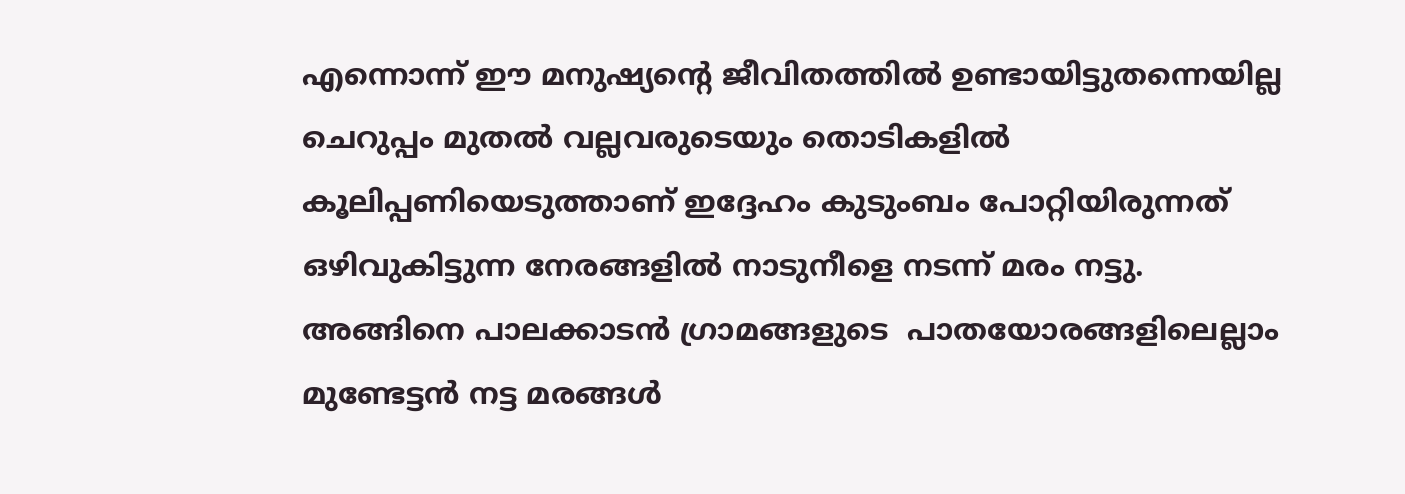എന്നൊന്ന് ഈ മനുഷ്യന്റെ ജീവിതത്തില്‍ ഉണ്ടായിട്ടുതന്നെയില്ല
ചെറുപ്പം മുതല്‍ വല്ലവരുടെയും തൊടികളില്‍ കൂലിപ്പണിയെടുത്താണ് ഇദ്ദേഹം കുടുംബം പോറ്റിയിരുന്നത്
ഒഴിവുകിട്ടുന്ന നേരങ്ങളില്‍ നാടുനീളെ നടന്ന് മരം നട്ടു.
അങ്ങിനെ പാലക്കാടന്‍ ഗ്രാമങ്ങളുടെ  പാതയോരങ്ങളിലെല്ലാം
മുണ്ടേട്ടന്‍ നട്ട മരങ്ങള്‍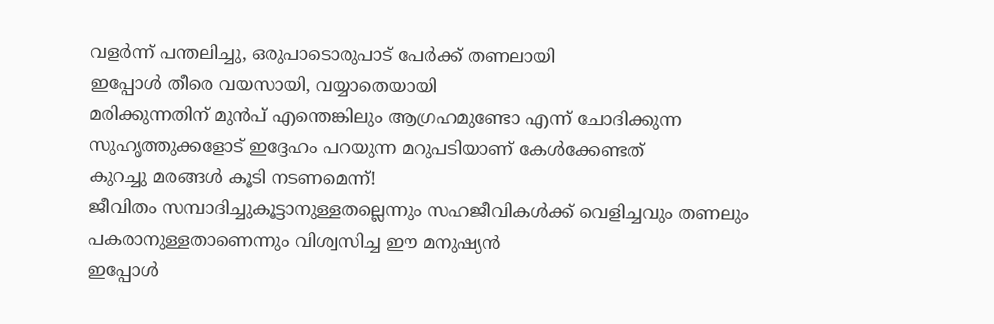വളര്‍ന്ന് പന്തലിച്ചു, ഒരുപാടൊരുപാട് പേര്‍ക്ക് തണലായി
ഇപ്പോള്‍ തീരെ വയസായി, വയ്യാതെയായി
മരിക്കുന്നതിന് മുന്‍പ് എന്തെങ്കിലും ആഗ്രഹമുണ്ടോ എന്ന് ചോദിക്കുന്ന
സുഹൃത്തുക്കളോട് ഇദ്ദേഹം പറയുന്ന മറുപടിയാണ് കേള്‍ക്കേണ്ടത്
കുറച്ചു മരങ്ങള്‍ കൂടി നടണമെന്ന്!
ജീവിതം സമ്പാദിച്ചുകൂട്ടാനുള്ളതല്ലെന്നും സഹജീവികള്‍ക്ക് വെളിച്ചവും തണലും പകരാനുള്ളതാണെന്നും വിശ്വസിച്ച ഈ മനുഷ്യന്‍
ഇപ്പോള്‍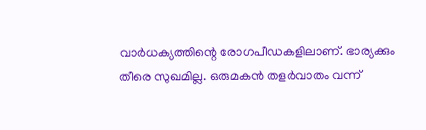വാര്‍ധക്യത്തിന്റെ രോഗപീഡകളിലാണ്. ഭാര്യക്കും തീരെ സുഖമില്ല. ഒരുമകന്‍ തളര്‍വാതം വന്ന്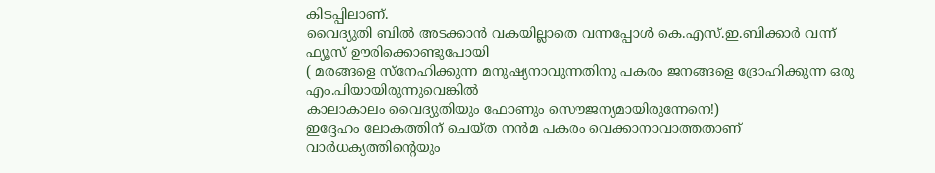കിടപ്പിലാണ്.
വൈദ്യുതി ബില്‍ അടക്കാന്‍ വകയില്ലാതെ വന്നപ്പോള്‍ കെ.എസ്.ഇ.ബിക്കാര്‍ വന്ന് ഫ്യൂസ് ഊരിക്കൊണ്ടുപോയി
( മരങ്ങളെ സ്നേഹിക്കുന്ന മനുഷ്യനാവുന്നതിനു പകരം ജനങ്ങളെ ദ്രോഹിക്കുന്ന ഒരു എം.പിയായിരുന്നുവെങ്കില്‍
കാലാകാലം വൈദ്യുതിയും ഫോണും സൌജന്യമായിരുന്നേനെ!)
ഇദ്ദേഹം ലോകത്തിന് ചെയ്ത നന്‍മ പകരം വെക്കാനാവാത്തതാണ്
വാര്‍ധക്യത്തിന്റെയും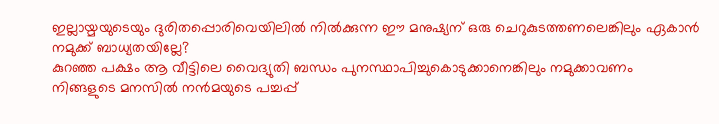ഇല്ലായ്മയുടെയും ദുരിതപ്പൊരിവെയിലില്‍ നില്‍ക്കുന്ന ഈ മനുഷ്യന് ഒരു ചെറുകുടത്തണലെങ്കിലും ഏകാന്‍ നമുക്ക് ബാധ്യതയില്ലേ?
കുറഞ്ഞ പക്ഷം ആ വീട്ടിലെ വൈദ്യുതി ബന്ധം പുനസ്ഥാപിച്ചുകൊടുക്കാനെങ്കിലും നമുക്കാവണം
നിങ്ങളുടെ മനസില്‍ നന്‍മയുടെ പച്ചപ്പ്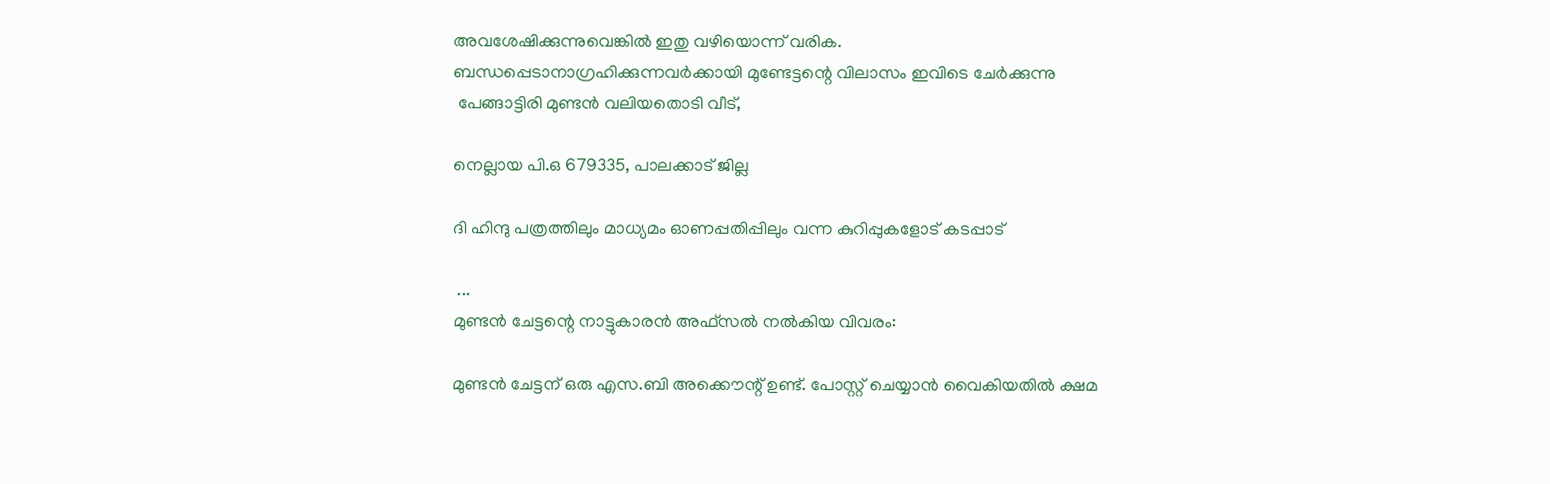അവശേഷിക്കുന്നുവെങ്കില്‍ ഇതു വഴിയൊന്ന് വരിക.
ബന്ധപ്പെടാനാഗ്രഹിക്കുന്നവര്‍ക്കായി മുണ്ടേട്ടന്റെ വിലാസം ഇവിടെ ചേര്‍ക്കുന്നു
 പേങ്ങാട്ടിരി മുണ്ടന്‍ വലിയതൊടി വീട്,

നെല്ലായ പി.ഒ 679335, പാലക്കാട് ജില്ല

ദി ഹിന്ദു പത്രത്തിലും മാധ്യമം ഓണപ്പതിപ്പിലും വന്ന കുറിപ്പുകളോട് കടപ്പാട്

 ...
മുണ്ടന്‍ ചേട്ടന്റെ നാട്ടുകാരന്‍ അഫ്സല്‍ നല്‍കിയ വിവരം:

മുണ്ടന്‍ ചേട്ടന് ഒരു എസ.ബി അക്കൌന്റ് ഉണ്ട്. പോസ്റ്റ്‌ ചെയ്യാന്‍ വൈകിയതില്‍ ക്ഷമ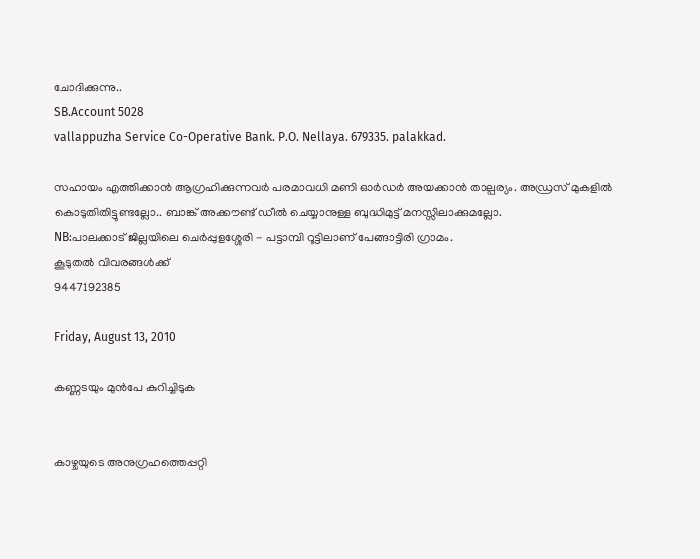ചോദിക്കുന്നു..
SB.Account 5028
vallappuzha Service Co-Operative Bank. P.O. Nellaya. 679335. palakkad.

സഹായം എത്തിക്കാന്‍ ആഗ്രഹിക്കുന്നവര്‍ പരമാവധി മണി ഓര്‍ഡര്‍ അയക്കാന്‍ താല്പര്യം. അഡ്രസ്‌ മുകളില്‍ കൊടുതിതിട്ടുണ്ടല്ലോ.. ബാങ്ക് അക്കൗണ്ട്‌ ഡീല്‍ ചെയ്യാനുള്ള ബുദ്ധിമുട്ട് മനസ്സിലാക്കുമല്ലോ.
NB:പാലക്കാട്‌ ജില്ലയിലെ ചെര്‍പ്പുളശ്ശേരി - പട്ടാമ്പി റൂട്ടിലാണ്‌ പേങ്ങാട്ടിരി ഗ്രാമം.
കൂടുതല്‍ വിവരങ്ങള്‍ക്ക്
9447192385

Friday, August 13, 2010

കണ്ണടയും മുന്‍പേ കുറിച്ചിടുക


കാഴ്ചയുടെ അനുഗ്രഹത്തെപ്പറ്റി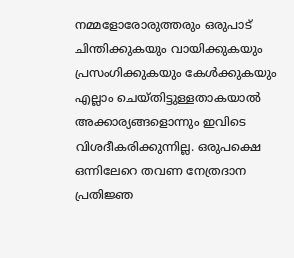നമ്മളോരോരുത്തരും ഒരുപാട് ചിന്തിക്കുകയും വായിക്കുകയും പ്രസംഗിക്കുകയും കേള്‍ക്കുകയും എല്ലാം ചെയ്തിട്ടുള്ളതാകയാല്‍ അക്കാര്യങ്ങളൊന്നും ഇവിടെ വിശദീകരിക്കുന്നില്ല. ഒരുപക്ഷെ ഒന്നിലേറെ തവണ നേത്രദാന പ്രതിജ്ഞ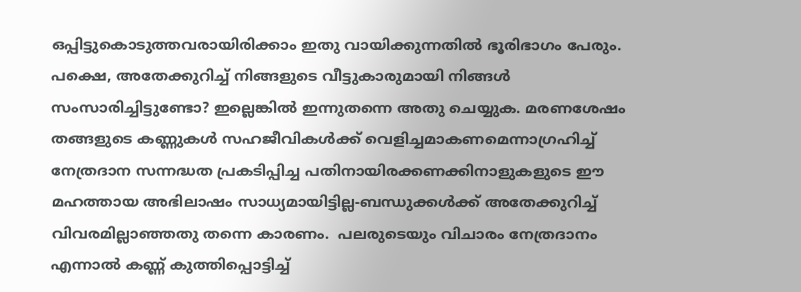ഒപ്പിട്ടുകൊടുത്തവരായിരിക്കാം ഇതു വായിക്കുന്നതില്‍ ഭൂരിഭാഗം പേരും. പക്ഷെ, അതേക്കുറിച്ച് നിങ്ങളുടെ വീട്ടുകാരുമായി നിങ്ങള്‍ സംസാരിച്ചിട്ടുണ്ടോ? ഇല്ലെങ്കില്‍ ഇന്നുതന്നെ അതു ചെയ്യുക. മരണശേഷം തങ്ങളുടെ കണ്ണുകള്‍ സഹജീവികള്‍ക്ക് വെളിച്ചമാകണമെന്നാഗ്രഹിച്ച് നേത്രദാന സന്നദ്ധത പ്രകടിപ്പിച്ച പതിനായിരക്കണക്കിനാളുകളുടെ ഈ മഹത്തായ അഭിലാഷം സാധ്യമായിട്ടില്ല-ബന്ധുക്കള്‍ക്ക് അതേക്കുറിച്ച് വിവരമില്ലാഞ്ഞതു തന്നെ കാരണം.  പലരുടെയും വിചാരം നേത്രദാനം എന്നാല്‍ കണ്ണ് കുത്തിപ്പൊട്ടിച്ച്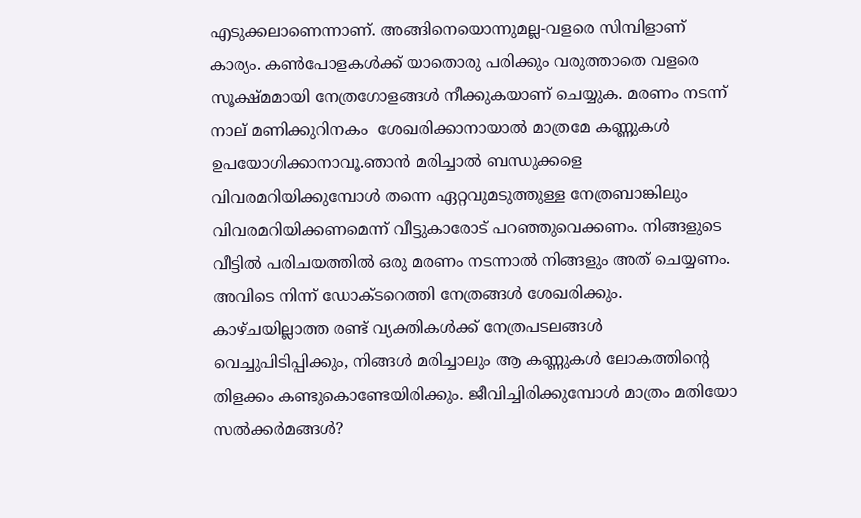എടുക്കലാണെന്നാണ്. അങ്ങിനെയൊന്നുമല്ല-വളരെ സിമ്പിളാണ് കാര്യം. കണ്‍പോളകള്‍ക്ക് യാതൊരു പരിക്കും വരുത്താതെ വളരെ സൂക്ഷ്മമായി നേത്രഗോളങ്ങള്‍ നീക്കുകയാണ് ചെയ്യുക. മരണം നടന്ന് നാല് മണിക്കുറിനകം  ശേഖരിക്കാനായാല്‍ മാത്രമേ കണ്ണുകള്‍ ഉപയോഗിക്കാനാവൂ.ഞാന്‍ മരിച്ചാല്‍ ബന്ധുക്കളെ വിവരമറിയിക്കുമ്പോള്‍ തന്നെ ഏറ്റവുമടുത്തുള്ള നേത്രബാങ്കിലും വിവരമറിയിക്കണമെന്ന് വീട്ടുകാരോട് പറഞ്ഞുവെക്കണം. നിങ്ങളുടെ വീട്ടില്‍ പരിചയത്തില്‍ ഒരു മരണം നടന്നാല്‍ നിങ്ങളും അത് ചെയ്യണം. അവിടെ നിന്ന് ഡോക്ടറെത്തി നേത്രങ്ങള്‍ ശേഖരിക്കും. കാഴ്ചയില്ലാത്ത രണ്ട് വ്യക്തികള്‍ക്ക് നേത്രപടലങ്ങള്‍ വെച്ചുപിടിപ്പിക്കും, നിങ്ങള്‍ മരിച്ചാലും ആ കണ്ണുകള്‍ ലോകത്തിന്റെ തിളക്കം കണ്ടുകൊണ്ടേയിരിക്കും. ജീവിച്ചിരിക്കുമ്പോള്‍ മാത്രം മതിയോ സല്‍ക്കര്‍മങ്ങള്‍?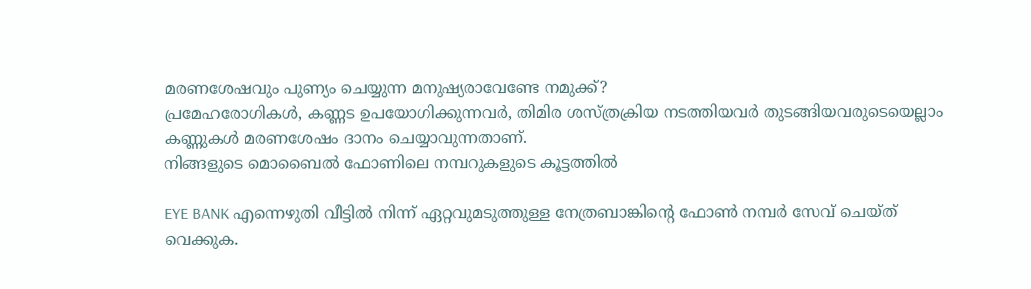മരണശേഷവും പുണ്യം ചെയ്യുന്ന മനുഷ്യരാവേണ്ടേ നമുക്ക്?
പ്രമേഹരോഗികള്‍, കണ്ണട ഉപയോഗിക്കുന്നവര്‍, തിമിര ശസ്ത്രക്രിയ നടത്തിയവര്‍ തുടങ്ങിയവരുടെയെല്ലാം കണ്ണുകള്‍ മരണശേഷം ദാനം ചെയ്യാവുന്നതാണ്.
നിങ്ങളുടെ മൊബൈല്‍ ഫോണിലെ നമ്പറുകളുടെ കൂട്ടത്തില്‍

EYE BANK എന്നെഴുതി വീട്ടില്‍ നിന്ന് ഏറ്റവുമടുത്തുള്ള നേത്രബാങ്കിന്റെ ഫോണ്‍ നമ്പര്‍ സേവ് ചെയ്ത് വെക്കുക.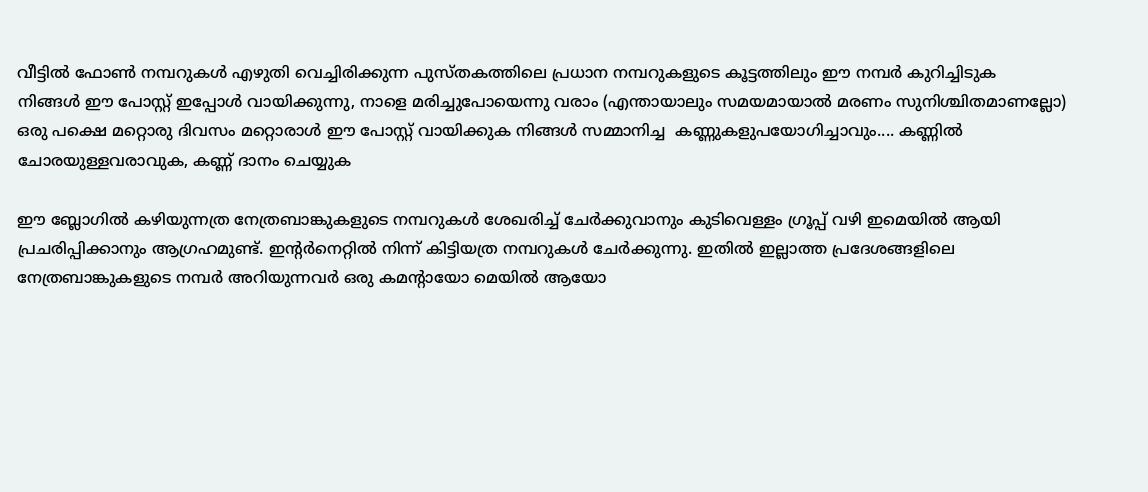വീട്ടില്‍ ഫോണ്‍ നമ്പറുകള്‍ എഴുതി വെച്ചിരിക്കുന്ന പുസ്തകത്തിലെ പ്രധാന നമ്പറുകളുടെ കൂട്ടത്തിലും ഈ നമ്പര്‍ കുറിച്ചിടുക
നിങ്ങള്‍ ഈ പോസ്റ്റ് ഇപ്പോള്‍ വായിക്കുന്നു, നാളെ മരിച്ചുപോയെന്നു വരാം (എന്തായാലും സമയമായാല്‍ മരണം സുനിശ്ചിതമാണല്ലോ) ഒരു പക്ഷെ മറ്റൊരു ദിവസം മറ്റൊരാള്‍ ഈ പോസ്റ്റ് വായിക്കുക നിങ്ങള്‍ സമ്മാനിച്ച  കണ്ണുകളുപയോഗിച്ചാവും.... കണ്ണില്‍ ചോരയുള്ളവരാവുക, കണ്ണ് ദാനം ചെയ്യുക

ഈ ബ്ലോഗില്‍ കഴിയുന്നത്ര നേത്രബാങ്കുകളുടെ നമ്പറുകള്‍ ശേഖരിച്ച് ചേര്‍ക്കുവാനും കുടിവെള്ളം ഗ്രൂപ്പ് വഴി ഇമെയില്‍ ആയി പ്രചരിപ്പിക്കാനും ആഗ്രഹമുണ്ട്. ഇന്റര്‍നെറ്റില്‍ നിന്ന് കിട്ടിയത്ര നമ്പറുകള്‍ ചേര്‍ക്കുന്നു. ഇതില്‍ ഇല്ലാത്ത പ്രദേശങ്ങളിലെ നേത്രബാങ്കുകളുടെ നമ്പര്‍ അറിയുന്നവര്‍ ഒരു കമന്റായോ മെയില്‍ ആയോ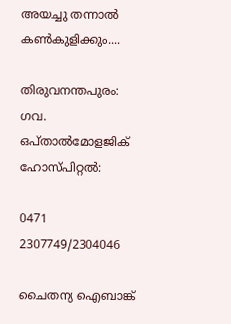അയച്ചു തന്നാല്‍ കണ്‍കുളിക്കും....

തിരുവനന്തപുരം: ഗവ. ഒപ്താല്‍മോളജിക് ഹോസ്പിറ്റല്‍:

0471 2307749/2304046

ചൈതന്യ ഐബാങ്ക്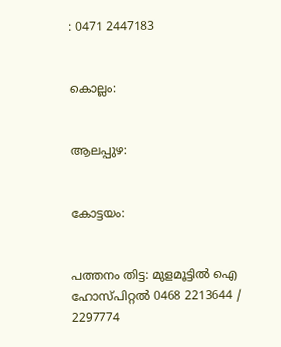: 0471 2447183


കൊല്ലം:


ആലപ്പുഴ:


കോട്ടയം:


പത്തനം തിട്ട: മുളമൂട്ടില്‍ ഐ ഹോസ്പിറ്റല്‍ 0468 2213644 / 2297774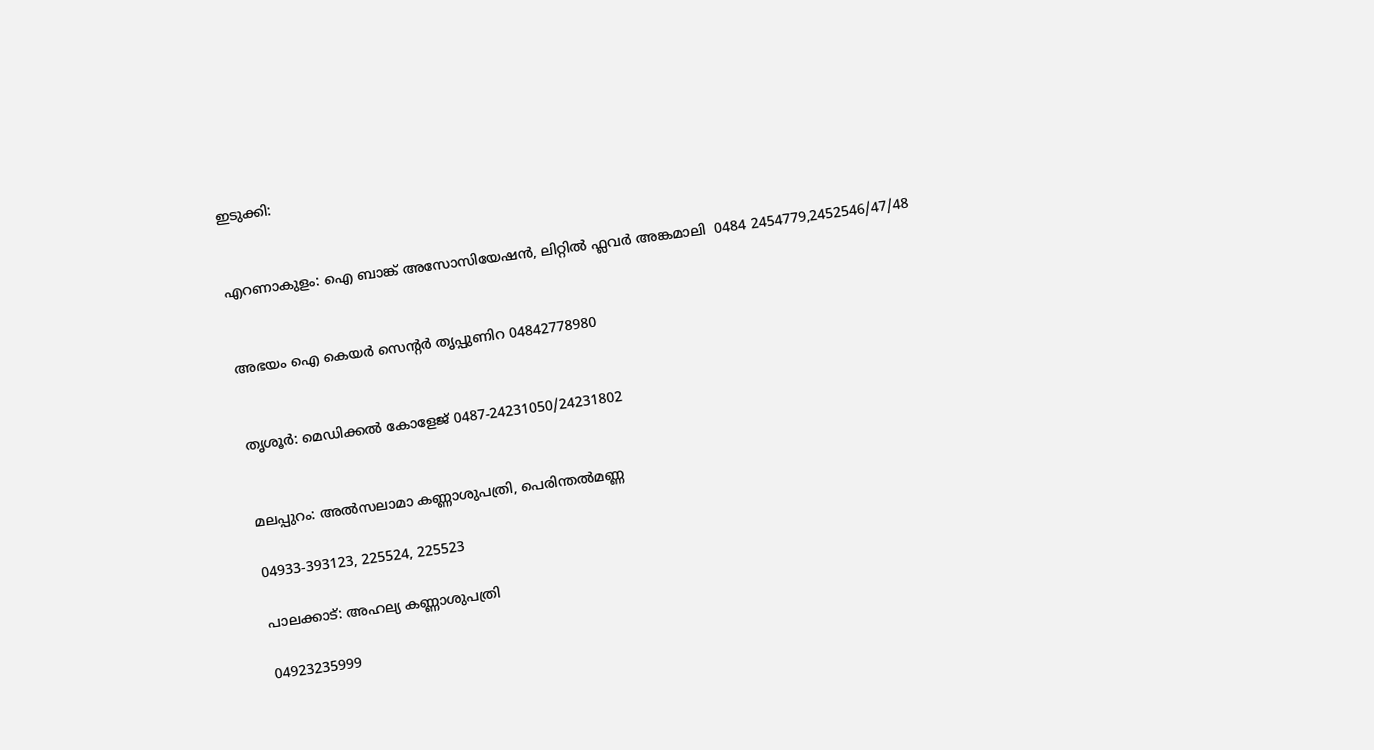ഇടുക്കി:


എറണാകുളം: ഐ ബാങ്ക് അസോസിയേഷന്‍, ലിറ്റില്‍ ഫ്ലവര്‍ അങ്കമാലി  0484 2454779,2452546/47/48


അഭയം ഐ കെയര്‍ സെന്റര്‍ തൃപ്പുണിറ 04842778980


തൃശൂര്‍: മെഡിക്കല്‍ കോളേജ് 0487-24231050/24231802


മലപ്പുറം: അല്‍സലാമാ കണ്ണാശുപത്രി, പെരിന്തല്‍മണ്ണ

04933-393123, 225524, 225523

പാലക്കാട്: അഹല്യ കണ്ണാശുപത്രി

04923235999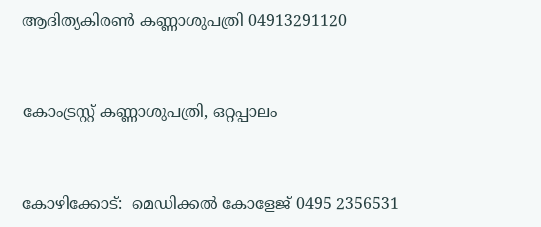ആദിത്യകിരണ്‍ കണ്ണാശുപത്രി 04913291120


കോംട്രസ്റ്റ് കണ്ണാശുപത്രി, ഒറ്റപ്പാലം


കോഴിക്കോട്:  മെഡിക്കല്‍ കോളേജ് 0495 2356531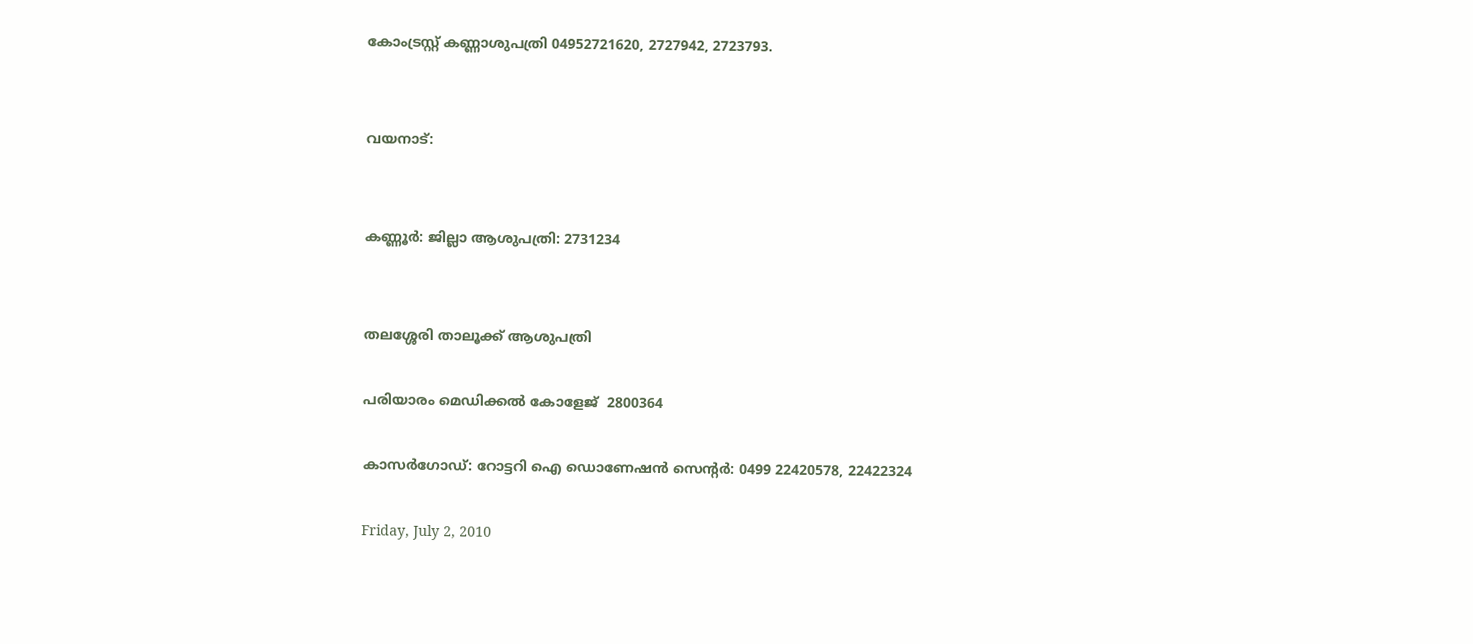കോംട്രസ്റ്റ് കണ്ണാശുപത്രി 04952721620, 2727942, 2723793.


വയനാട്:


കണ്ണൂര്‍: ജില്ലാ ആശുപത്രി: 2731234


തലശ്ശേരി താലൂക്ക്‌ ആശുപത്രി

പരിയാരം മെഡിക്കല്‍ കോളേജ്‌  2800364

കാസര്‍ഗോഡ്: റോട്ടറി ഐ ഡൊണേഷന്‍ സെന്റര്‍: 0499 22420578, 22422324

Friday, July 2, 2010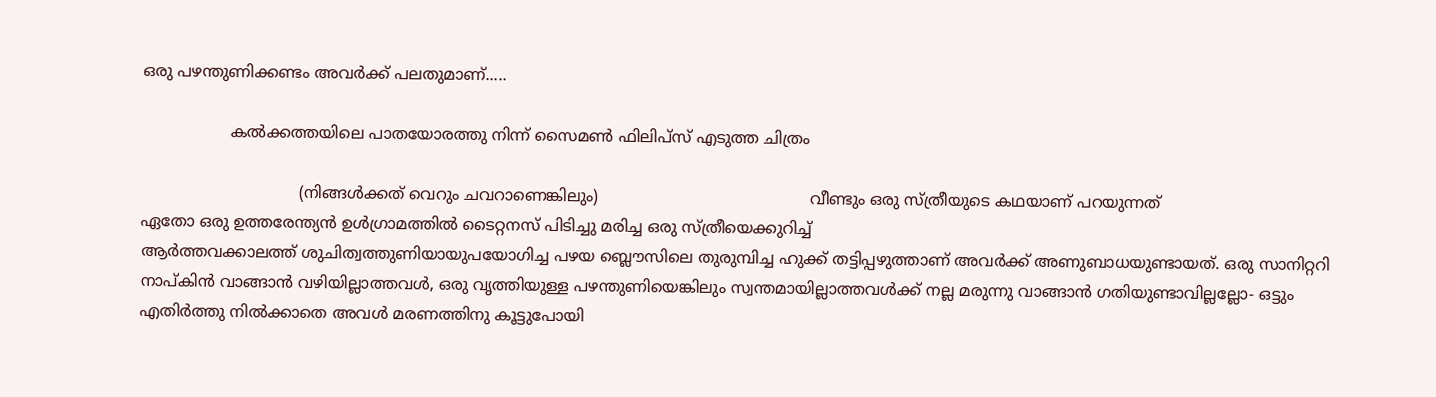ഒരു പഴന്തുണിക്കണ്ടം അവര്‍ക്ക് പലതുമാണ്.....

                  കല്‍ക്കത്തയിലെ പാതയോരത്തു നിന്ന് സൈമണ്‍ ഫിലിപ്സ് എടുത്ത ചിത്രം

                                (നിങ്ങള്‍ക്കത് വെറും ചവറാണെങ്കിലും)                                           വീണ്ടും ഒരു സ്ത്രീയുടെ കഥയാണ് പറയുന്നത്
ഏതോ ഒരു ഉത്തരേന്ത്യന്‍ ഉള്‍ഗ്രാമത്തില്‍ ടൈറ്റനസ് പിടിച്ചു മരിച്ച ഒരു സ്ത്രീയെക്കുറിച്ച്
ആര്‍ത്തവക്കാലത്ത് ശുചിത്വത്തുണിയായുപയോഗിച്ച പഴയ ബ്ലൌസിലെ തുരുമ്പിച്ച ഹുക്ക് തട്ടിപ്പഴുത്താണ് അവര്‍ക്ക് അണുബാധയുണ്ടായത്. ഒരു സാനിറ്ററി നാപ്കിന്‍ വാങ്ങാന്‍ വഴിയില്ലാത്തവള്‍, ഒരു വൃത്തിയുള്ള പഴന്തുണിയെങ്കിലും സ്വന്തമായില്ലാത്തവള്‍ക്ക് നല്ല മരുന്നു വാങ്ങാന്‍ ഗതിയുണ്ടാവില്ലല്ലോ- ഒട്ടും എതിര്‍ത്തു നില്‍ക്കാതെ അവള്‍ മരണത്തിനു കൂട്ടുപോയി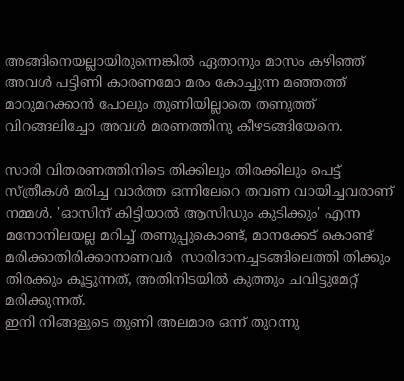അങ്ങിനെയല്ലായിരുന്നെങ്കില്‍ ഏതാനും മാസം കഴിഞ്ഞ് അവള്‍ പട്ടിണി കാരണമോ മരം കോച്ചുന്ന മഞ്ഞത്ത് മാറുമറക്കാന്‍ പോലും തുണിയില്ലാതെ തണുത്ത് വിറങ്ങലിച്ചോ അവള്‍ മരണത്തിനു കീഴടങ്ങിയേനെ.

സാരി വിതരണത്തിനിടെ തിക്കിലും തിരക്കിലും പെട്ട് സ്ത്രീകള്‍ മരിച്ച വാര്‍ത്ത ഒന്നിലേറെ തവണ വായിച്ചവരാണ് നമ്മള്‍. 'ഓസിന് കിട്ടിയാല്‍ ആസിഡും കുടിക്കും' എന്ന മനോനിലയല്ല മറിച്ച് തണുപ്പുകൊണ്ട്, മാനക്കേട് കൊണ്ട് മരിക്കാതിരിക്കാനാണവര്‍  സാരിദാനച്ചടങ്ങിലെത്തി തിക്കും തിരക്കും കൂട്ടുന്നത്, അതിനിടയില്‍ കുത്തും ചവിട്ടുമേറ്റ് മരിക്കുന്നത്.
ഇനി നിങ്ങളുടെ തുണി അലമാര ഒന്ന് തുറന്നു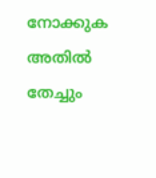നോക്കുക
അതില്‍ തേച്ചും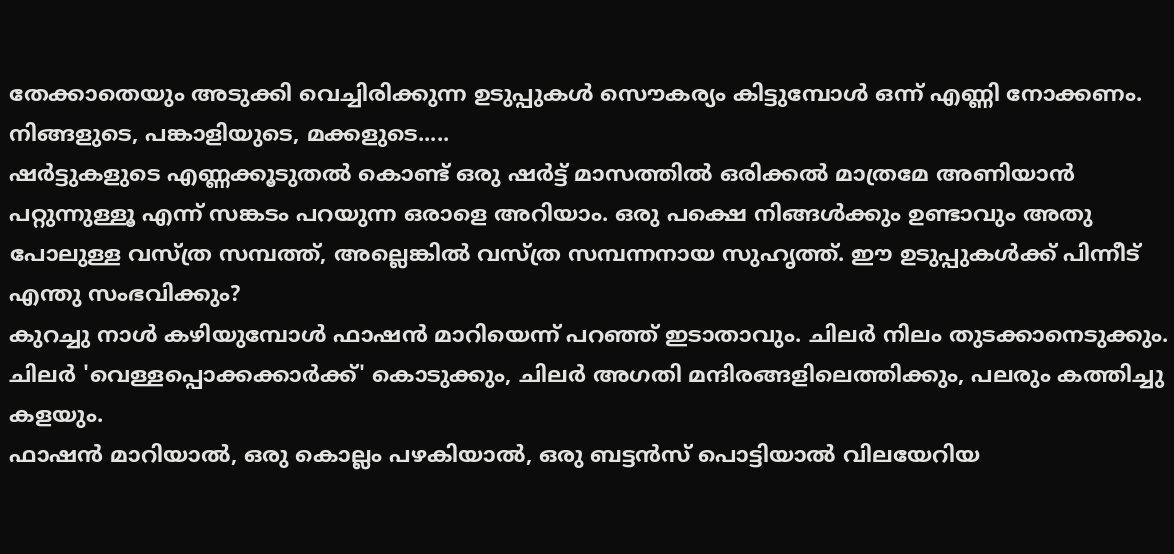തേക്കാതെയും അടുക്കി വെച്ചിരിക്കുന്ന ഉടുപ്പുകള്‍ സൌകര്യം കിട്ടുമ്പോള്‍ ഒന്ന് എണ്ണി നോക്കണം.
നിങ്ങളുടെ, പങ്കാളിയുടെ, മക്കളുടെ.....
ഷര്‍ട്ടുകളുടെ എണ്ണക്കൂടുതല്‍ കൊണ്ട് ഒരു ഷര്‍ട്ട് മാസത്തില്‍ ഒരിക്കല്‍ മാത്രമേ അണിയാന്‍ പറ്റുന്നുള്ളൂ എന്ന് സങ്കടം പറയുന്ന ഒരാളെ അറിയാം. ഒരു പക്ഷെ നിങ്ങള്‍ക്കും ഉണ്ടാവും അതു പോലുള്ള വസ്ത്ര സമ്പത്ത്, അല്ലെങ്കില്‍ വസ്ത്ര സമ്പന്നനായ സുഹൃത്ത്. ഈ ഉടുപ്പുകള്‍ക്ക് പിന്നീട് എന്തു സംഭവിക്കും?
കുറച്ചു നാള്‍ കഴിയുമ്പോള്‍ ഫാഷന്‍ മാറിയെന്ന് പറഞ്ഞ് ഇടാതാവും. ചിലര്‍ നിലം തുടക്കാനെടുക്കും. ചിലര്‍ 'വെള്ളപ്പൊക്കക്കാര്‍ക്ക്' കൊടുക്കും, ചിലര്‍ അഗതി മന്ദിരങ്ങളിലെത്തിക്കും, പലരും കത്തിച്ചു കളയും.
ഫാഷന്‍ മാറിയാല്‍, ഒരു കൊല്ലം പഴകിയാല്‍, ഒരു ബട്ടന്‍സ് പൊട്ടിയാല്‍ വിലയേറിയ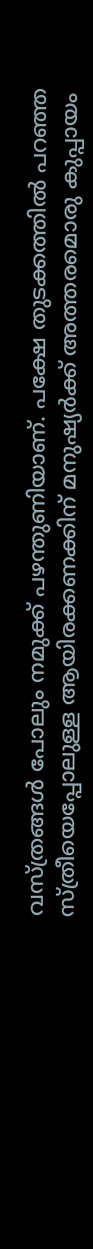വസ്ത്രങ്ങള്‍ പോലും നമുക്ക് പഴന്തുണിയാണ്. പക്ഷേ തുടക്കത്തില്‍ പറഞ്ഞ സ്ത്രീയെപ്പോലുള്ള ആയിരക്കണക്കിന് മനുഷ്യര്‍ക്ക് അത്തരമൊരു കുപ്പായം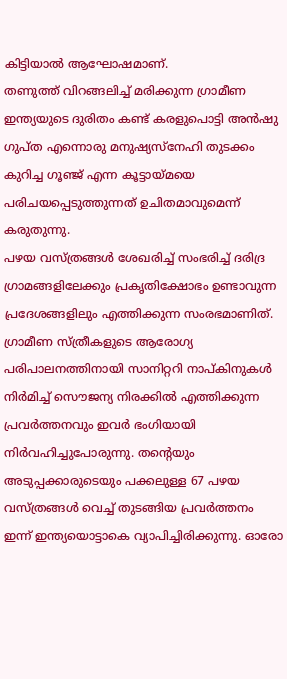കിട്ടിയാല്‍ ആഘോഷമാണ്.
തണുത്ത് വിറങ്ങലിച്ച് മരിക്കുന്ന ഗ്രാമീണ ഇന്ത്യയുടെ ദുരിതം കണ്ട് കരളുപൊട്ടി അന്‍ഷു ഗുപ്ത എന്നൊരു മനുഷ്യസ്നേഹി തുടക്കം കുറിച്ച ഗൂഞ്ജ് എന്ന കൂട്ടായ്മയെ പരിചയപ്പെടുത്തുന്നത് ഉചിതമാവുമെന്ന് കരുതുന്നു.
പഴയ വസ്ത്രങ്ങള്‍ ശേഖരിച്ച് സംഭരിച്ച് ദരിദ്ര ഗ്രാമങ്ങളിലേക്കും പ്രകൃതിക്ഷോഭം ഉണ്ടാവുന്ന പ്രദേശങ്ങളിലും എത്തിക്കുന്ന സംരഭമാണിത്. ഗ്രാമീണ സ്ത്രീകളുടെ ആരോഗ്യ പരിപാലനത്തിനായി സാനിറ്ററി നാപ്കിനുകള്‍ നിര്‍മിച്ച് സൌജന്യ നിരക്കില്‍ എത്തിക്കുന്ന പ്രവര്‍ത്തനവും ഇവര്‍ ഭംഗിയായി നിര്‍വഹിച്ചുപോരുന്നു. തന്റെയും അടുപ്പക്കാരുടെയും പക്കലുള്ള 67 പഴയ വസ്ത്രങ്ങള്‍ വെച്ച് തുടങ്ങിയ പ്രവര്‍ത്തനം ഇന്ന് ഇന്ത്യയൊട്ടാകെ വ്യാപിച്ചിരിക്കുന്നു. ഓരോ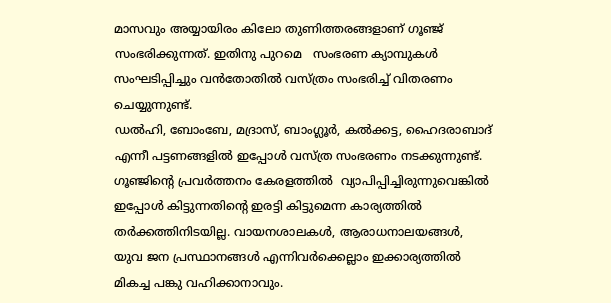മാസവും അയ്യായിരം കിലോ തുണിത്തരങ്ങളാണ് ഗൂഞ്ജ് സംഭരിക്കുന്നത്. ഇതിനു പുറമെ   സംഭരണ ക്യാമ്പുകള്‍ സംഘടിപ്പിച്ചും വന്‍തോതില്‍ വസ്ത്രം സംഭരിച്ച് വിതരണം ചെയ്യുന്നുണ്ട്.
ഡല്‍ഹി, ബോംബേ, മദ്രാസ്, ബാംഗ്ലൂര്‍, കല്‍ക്കട്ട, ഹൈദരാബാദ് എന്നീ പട്ടണങ്ങളില്‍ ഇപ്പോള്‍ വസ്ത്ര സംഭരണം നടക്കുന്നുണ്ട്. ഗൂഞ്ജിന്റെ പ്രവര്‍ത്തനം കേരളത്തില്‍  വ്യാപിപ്പിച്ചിരുന്നുവെങ്കില്‍ ഇപ്പോള്‍ കിട്ടുന്നതിന്റെ ഇരട്ടി കിട്ടുമെന്ന കാര്യത്തില്‍ തര്‍ക്കത്തിനിടയില്ല. വായനശാലകള്‍, ആരാധനാലയങ്ങള്‍, യുവ ജന പ്രസ്ഥാനങ്ങള്‍ എന്നിവര്‍ക്കെല്ലാം ഇക്കാര്യത്തില്‍ മികച്ച പങ്കു വഹിക്കാനാവും.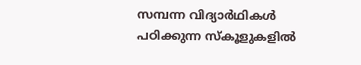സമ്പന്ന വിദ്യാര്‍ഥികള്‍ പഠിക്കുന്ന സ്കൂളുകളില്‍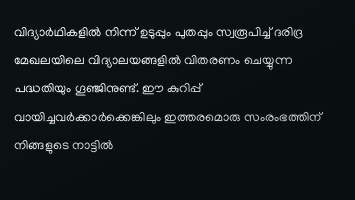വിദ്യാര്‍ഥികളില്‍ നിന്ന് ഉടുപ്പും പുതപ്പും സ്വരൂപിച്ച് ദരിദ്ര മേഖലയിലെ വിദ്യാലയങ്ങളില്‍ വിതരണം ചെയ്യുന്ന പദ്ധതിയും ഗൂഞ്ജിനുണ്ട്. ഈ കുറിപ്പ് വായിച്ചവര്‍ക്കാര്‍ക്കെങ്കിലും ഇത്തരമൊരു സംരംഭത്തിന് നിങ്ങളുടെ നാട്ടില്‍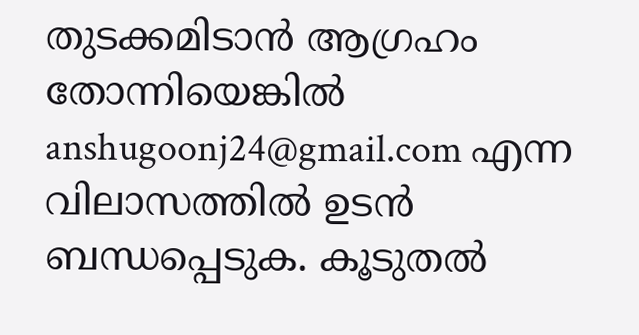തുടക്കമിടാന്‍ ആഗ്രഹം തോന്നിയെങ്കില്‍
anshugoonj24@gmail.com എന്ന വിലാസത്തില്‍ ഉടന്‍ ബന്ധപ്പെടുക. കൂടുതല്‍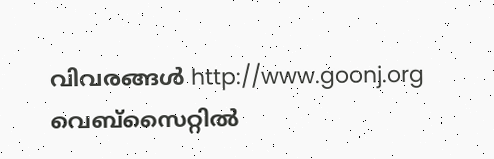വിവരങ്ങള്‍ http://www.goonj.org വെബ്സൈറ്റില്‍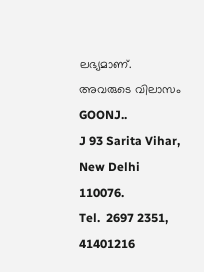ലഭ്യമാണ്.
അവരുടെ വിലാസം
GOONJ..
J 93 Sarita Vihar,
New Delhi  110076.
Tel.  2697 2351, 41401216